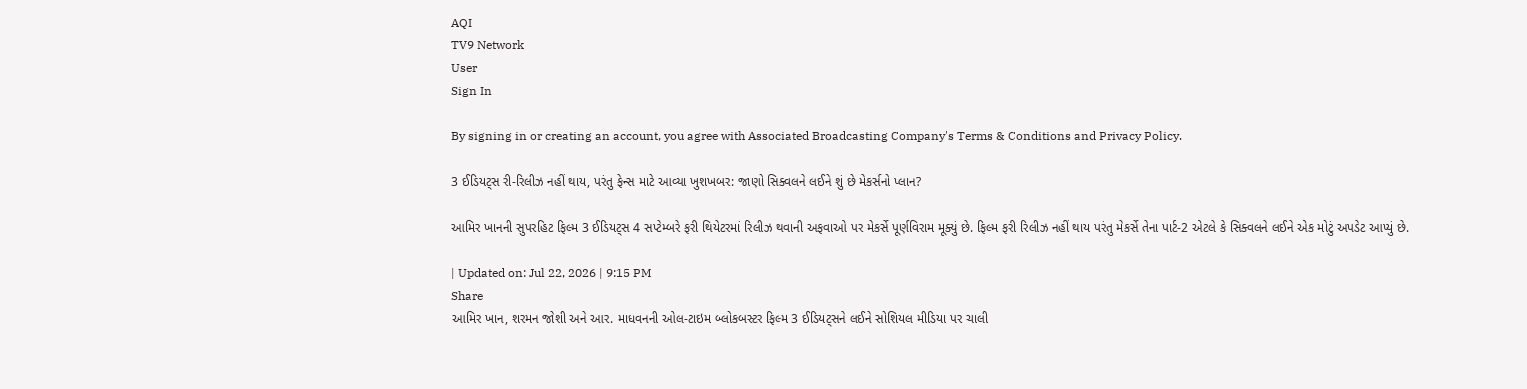AQI
TV9 Network
User
Sign In

By signing in or creating an account, you agree with Associated Broadcasting Company's Terms & Conditions and Privacy Policy.

3 ઈડિયટ્સ રી-રિલીઝ નહીં થાય, પરંતુ ફેન્સ માટે આવ્યા ખુશખબર: જાણો સિક્વલને લઈને શું છે મેકર્સનો પ્લાન?

આમિર ખાનની સુપરહિટ ફિલ્મ 3 ઈડિયટ્સ 4 સપ્ટેમ્બરે ફરી થિયેટરમાં રિલીઝ થવાની અફવાઓ પર મેકર્સે પૂર્ણવિરામ મૂક્યું છે. ફિલ્મ ફરી રિલીઝ નહીં થાય પરંતુ મેકર્સે તેના પાર્ટ-2 એટલે કે સિક્વલને લઈને એક મોટું અપડેટ આપ્યું છે.

| Updated on: Jul 22, 2026 | 9:15 PM
Share
આમિર ખાન, શરમન જોશી અને આર. માધવનની ઓલ-ટાઇમ બ્લોકબસ્ટર ફિલ્મ 3 ઈડિયટ્સને લઈને સોશિયલ મીડિયા પર ચાલી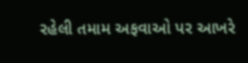રહેલી તમામ અફવાઓ પર આખરે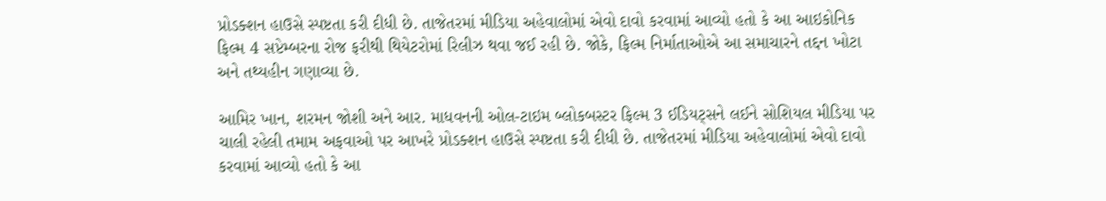પ્રોડક્શન હાઉસે સ્પષ્ટતા કરી દીધી છે. તાજેતરમાં મીડિયા અહેવાલોમાં એવો દાવો કરવામાં આવ્યો હતો કે આ આઇકોનિક ફિલ્મ 4 સપ્ટેમ્બરના રોજ ફરીથી થિયેટરોમાં રિલીઝ થવા જઈ રહી છે. જોકે, ફિલ્મ નિર્માતાઓએ આ સમાચારને તદ્દન ખોટા અને તથ્યહીન ગણાવ્યા છે.

આમિર ખાન, શરમન જોશી અને આર. માધવનની ઓલ-ટાઇમ બ્લોકબસ્ટર ફિલ્મ 3 ઈડિયટ્સને લઈને સોશિયલ મીડિયા પર ચાલી રહેલી તમામ અફવાઓ પર આખરે પ્રોડક્શન હાઉસે સ્પષ્ટતા કરી દીધી છે. તાજેતરમાં મીડિયા અહેવાલોમાં એવો દાવો કરવામાં આવ્યો હતો કે આ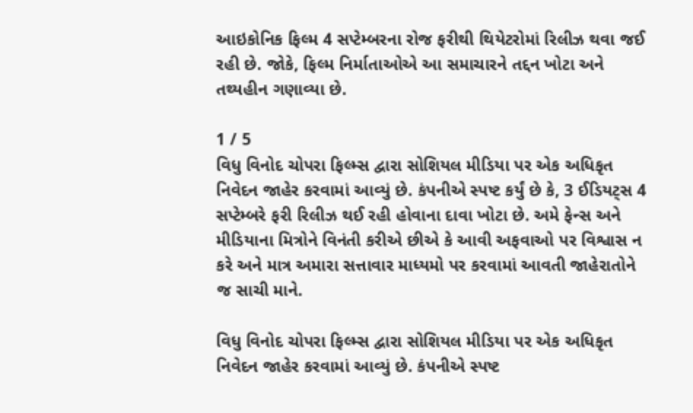આઇકોનિક ફિલ્મ 4 સપ્ટેમ્બરના રોજ ફરીથી થિયેટરોમાં રિલીઝ થવા જઈ રહી છે. જોકે, ફિલ્મ નિર્માતાઓએ આ સમાચારને તદ્દન ખોટા અને તથ્યહીન ગણાવ્યા છે.

1 / 5
વિધુ વિનોદ ચોપરા ફિલ્મ્સ દ્વારા સોશિયલ મીડિયા પર એક અધિકૃત નિવેદન જાહેર કરવામાં આવ્યું છે. કંપનીએ સ્પષ્ટ કર્યું છે કે, 3 ઈડિયટ્સ 4 સપ્ટેમ્બરે ફરી રિલીઝ થઈ રહી હોવાના દાવા ખોટા છે. અમે ફેન્સ અને મીડિયાના મિત્રોને વિનંતી કરીએ છીએ કે આવી અફવાઓ પર વિશ્વાસ ન કરે અને માત્ર અમારા સત્તાવાર માધ્યમો પર કરવામાં આવતી જાહેરાતોને જ સાચી માને.

વિધુ વિનોદ ચોપરા ફિલ્મ્સ દ્વારા સોશિયલ મીડિયા પર એક અધિકૃત નિવેદન જાહેર કરવામાં આવ્યું છે. કંપનીએ સ્પષ્ટ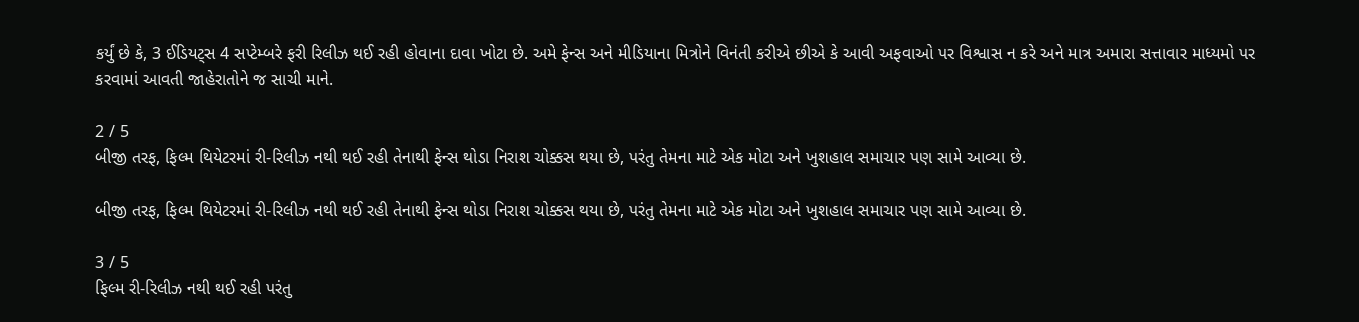કર્યું છે કે, 3 ઈડિયટ્સ 4 સપ્ટેમ્બરે ફરી રિલીઝ થઈ રહી હોવાના દાવા ખોટા છે. અમે ફેન્સ અને મીડિયાના મિત્રોને વિનંતી કરીએ છીએ કે આવી અફવાઓ પર વિશ્વાસ ન કરે અને માત્ર અમારા સત્તાવાર માધ્યમો પર કરવામાં આવતી જાહેરાતોને જ સાચી માને.

2 / 5
બીજી તરફ, ફિલ્મ થિયેટરમાં રી-રિલીઝ નથી થઈ રહી તેનાથી ફેન્સ થોડા નિરાશ ચોક્કસ થયા છે, પરંતુ તેમના માટે એક મોટા અને ખુશહાલ સમાચાર પણ સામે આવ્યા છે.

બીજી તરફ, ફિલ્મ થિયેટરમાં રી-રિલીઝ નથી થઈ રહી તેનાથી ફેન્સ થોડા નિરાશ ચોક્કસ થયા છે, પરંતુ તેમના માટે એક મોટા અને ખુશહાલ સમાચાર પણ સામે આવ્યા છે.

3 / 5
ફિલ્મ રી-રિલીઝ નથી થઈ રહી પરંતુ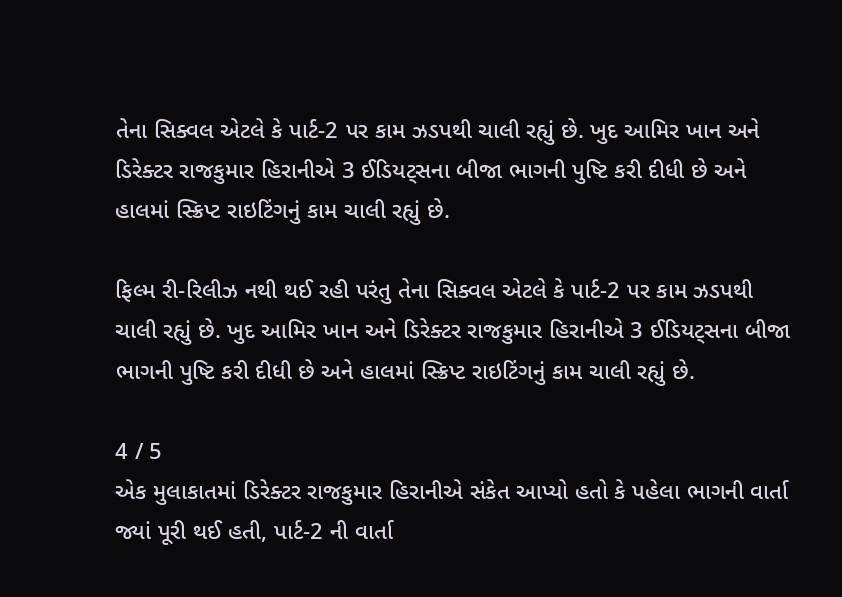તેના સિક્વલ એટલે કે પાર્ટ-2 પર કામ ઝડપથી ચાલી રહ્યું છે. ખુદ આમિર ખાન અને ડિરેક્ટર રાજકુમાર હિરાનીએ 3 ઈડિયટ્સના બીજા ભાગની પુષ્ટિ કરી દીધી છે અને હાલમાં સ્ક્રિપ્ટ રાઇટિંગનું કામ ચાલી રહ્યું છે.

ફિલ્મ રી-રિલીઝ નથી થઈ રહી પરંતુ તેના સિક્વલ એટલે કે પાર્ટ-2 પર કામ ઝડપથી ચાલી રહ્યું છે. ખુદ આમિર ખાન અને ડિરેક્ટર રાજકુમાર હિરાનીએ 3 ઈડિયટ્સના બીજા ભાગની પુષ્ટિ કરી દીધી છે અને હાલમાં સ્ક્રિપ્ટ રાઇટિંગનું કામ ચાલી રહ્યું છે.

4 / 5
એક મુલાકાતમાં ડિરેક્ટર રાજકુમાર હિરાનીએ સંકેત આપ્યો હતો કે પહેલા ભાગની વાર્તા જ્યાં પૂરી થઈ હતી, પાર્ટ-2 ની વાર્તા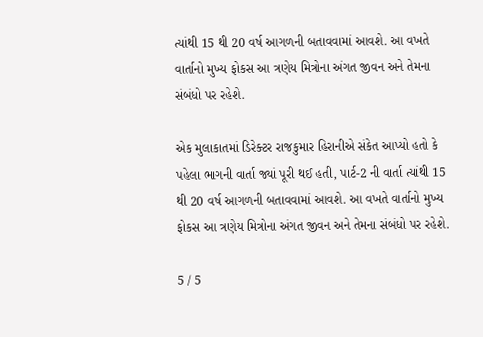ત્યાંથી 15 થી 20 વર્ષ આગળની બતાવવામાં આવશે. આ વખતે વાર્તાનો મુખ્ય ફોકસ આ ત્રણેય મિત્રોના અંગત જીવન અને તેમના સંબંધો પર રહેશે.

એક મુલાકાતમાં ડિરેક્ટર રાજકુમાર હિરાનીએ સંકેત આપ્યો હતો કે પહેલા ભાગની વાર્તા જ્યાં પૂરી થઈ હતી, પાર્ટ-2 ની વાર્તા ત્યાંથી 15 થી 20 વર્ષ આગળની બતાવવામાં આવશે. આ વખતે વાર્તાનો મુખ્ય ફોકસ આ ત્રણેય મિત્રોના અંગત જીવન અને તેમના સંબંધો પર રહેશે.

5 / 5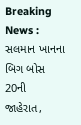Breaking News : સલમાન ખાનના બિગ બોસ 20ની જાહેરાત,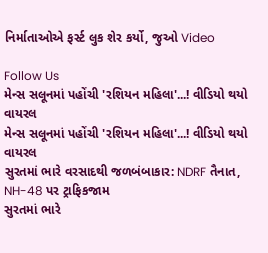નિર્માતાઓએ ફર્સ્ટ લુક શેર કર્યો, જુઓ Video

Follow Us
મેન્સ સલૂનમાં પહોંચી 'રશિયન મહિલા'...! વીડિયો થયો વાયરલ
મેન્સ સલૂનમાં પહોંચી 'રશિયન મહિલા'...! વીડિયો થયો વાયરલ
સુરતમાં ભારે વરસાદથી જળબંબાકાર: NDRF તૈનાત, NH-48 પર ટ્રાફિકજામ
સુરતમાં ભારે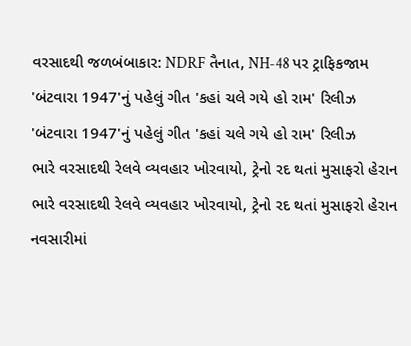વરસાદથી જળબંબાકાર: NDRF તૈનાત, NH-48 પર ટ્રાફિકજામ
'બંટવારા 1947'નું પહેલું ગીત 'કહાં ચલે ગયે હો રામ' રિલીઝ
'બંટવારા 1947'નું પહેલું ગીત 'કહાં ચલે ગયે હો રામ' રિલીઝ
ભારે વરસાદથી રેલવે વ્યવહાર ખોરવાયો, ટ્રેનો રદ થતાં મુસાફરો હેરાન
ભારે વરસાદથી રેલવે વ્યવહાર ખોરવાયો, ટ્રેનો રદ થતાં મુસાફરો હેરાન
નવસારીમાં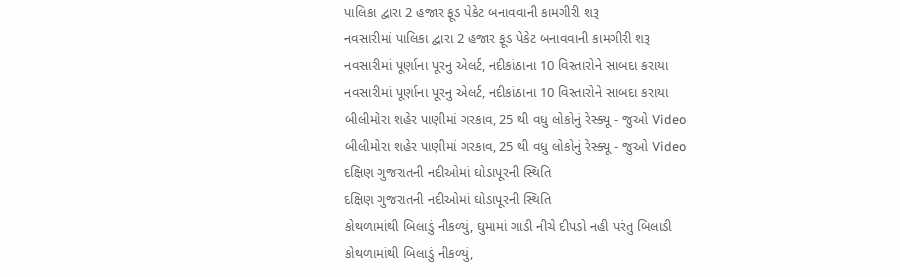પાલિકા દ્વારા 2 હજાર ફૂડ પેકેટ બનાવવાની કામગીરી શરૂ
નવસારીમાં પાલિકા દ્વારા 2 હજાર ફૂડ પેકેટ બનાવવાની કામગીરી શરૂ
નવસારીમાં પૂર્ણાના પૂરનુ એલર્ટ, નદીકાંઠાના 10 વિસ્તારોને સાબદા કરાયા
નવસારીમાં પૂર્ણાના પૂરનુ એલર્ટ, નદીકાંઠાના 10 વિસ્તારોને સાબદા કરાયા
બીલીમોરા શહેર પાણીમાં ગરકાવ, 25 થી વધુ લોકોનું રેસ્ક્યૂ - જુઓ Video
બીલીમોરા શહેર પાણીમાં ગરકાવ, 25 થી વધુ લોકોનું રેસ્ક્યૂ - જુઓ Video
દક્ષિણ ગુજરાતની નદીઓમાં ઘોડાપૂરની સ્થિતિ
દક્ષિણ ગુજરાતની નદીઓમાં ઘોડાપૂરની સ્થિતિ
કોથળામાંથી બિલાડું નીકળ્યું, ઘુમામાં ગાડી નીચે દીપડો નહી પરંતુ બિલાડી
કોથળામાંથી બિલાડું નીકળ્યું,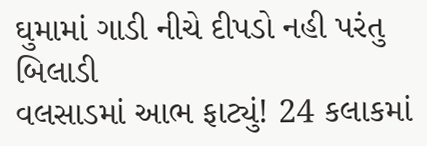ઘુમામાં ગાડી નીચે દીપડો નહી પરંતુ બિલાડી
વલસાડમાં આભ ફાટ્યું! 24 કલાકમાં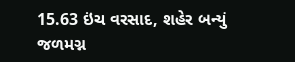15.63 ઇંચ વરસાદ, શહેર બન્યું જળમગ્ન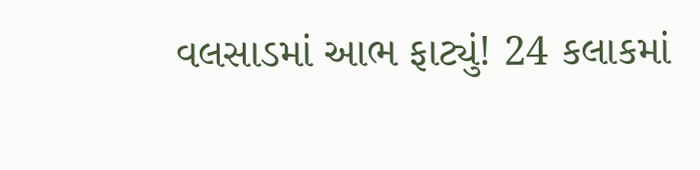વલસાડમાં આભ ફાટ્યું! 24 કલાકમાં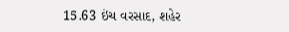15.63 ઇંચ વરસાદ, શહેર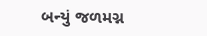બન્યું જળમગ્ન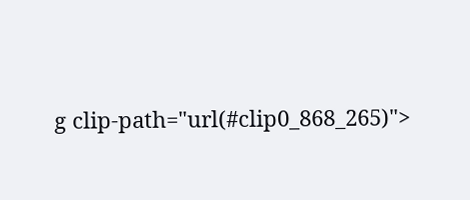g clip-path="url(#clip0_868_265)">